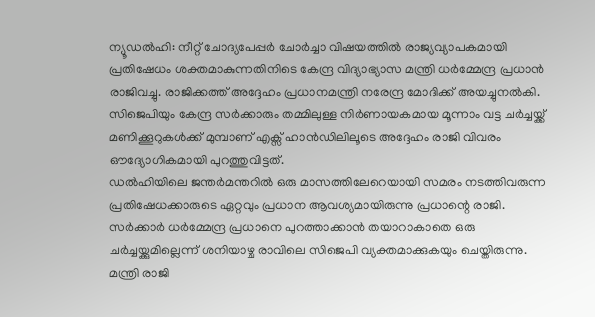ന്യൂഡൽഹി: നീറ്റ് ചോദ്യപേപ്പർ ചോർച്ചാ വിഷയത്തിൽ രാജ്യവ്യാപകമായി പ്രതിഷേധം ശക്തമാകുന്നതിനിടെ കേന്ദ്ര വിദ്യാഭ്യാസ മന്ത്രി ധർമ്മേന്ദ്ര പ്രധാൻ രാജിവച്ചു. രാജിക്കത്ത് അദ്ദേഹം പ്രധാനമന്ത്രി നരേന്ദ്ര മോദിക്ക് അയച്ചുനൽകി. സിജെപിയും കേന്ദ്ര സർക്കാരും തമ്മിലുള്ള നിർണായകമായ മൂന്നാം വട്ട ചർച്ചയ്ക്ക് മണിക്കൂറുകൾക്ക് മുമ്പാണ് എക്സ് ഹാൻഡിലിലൂടെ അദ്ദേഹം രാജി വിവരം ഔദ്യോഗികമായി പുറത്തുവിട്ടത്.
ഡൽഹിയിലെ ജന്തർമന്തറിൽ ഒരു മാസത്തിലേറെയായി സമരം നടത്തിവരുന്ന പ്രതിഷേധക്കാരുടെ ഏറ്റവും പ്രധാന ആവശ്യമായിരുന്നു പ്രധാന്റെ രാജി. സർക്കാർ ധർമ്മേന്ദ്ര പ്രധാനെ പുറത്താക്കാൻ തയാറാകാതെ ഒരു ചർച്ചയ്ക്കുമില്ലെന്ന് ശനിയാഴ്ച രാവിലെ സിജെപി വ്യക്തമാക്കുകയും ചെയ്തിരുന്നു.
മന്ത്രി രാജി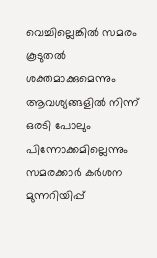വെച്ചില്ലെങ്കിൽ സമരം കൂടുതൽ ശക്തമാക്കുമെന്നും ആവശ്യങ്ങളിൽ നിന്ന് ഒരടി പോലും പിന്നോക്കമില്ലെന്നും സമരക്കാർ കർശന മുന്നറിയിപ്പ്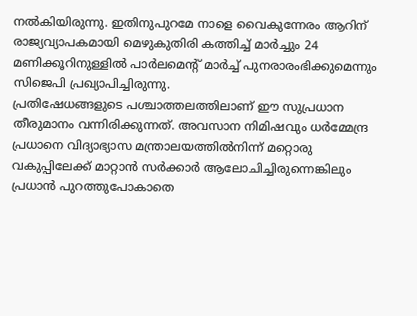നൽകിയിരുന്നു. ഇതിനുപുറമേ നാളെ വൈകുന്നേരം ആറിന് രാജ്യവ്യാപകമായി മെഴുകുതിരി കത്തിച്ച് മാർച്ചും 24 മണിക്കൂറിനുള്ളിൽ പാർലമെന്റ് മാർച്ച് പുനരാരംഭിക്കുമെന്നും സിജെപി പ്രഖ്യാപിച്ചിരുന്നു.
പ്രതിഷേധങ്ങളുടെ പശ്ചാത്തലത്തിലാണ് ഈ സുപ്രധാന തീരുമാനം വന്നിരിക്കുന്നത്. അവസാന നിമിഷവും ധർമ്മേന്ദ്ര പ്രധാനെ വിദ്യാഭ്യാസ മന്ത്രാലയത്തിൽനിന്ന് മറ്റൊരു വകുപ്പിലേക്ക് മാറ്റാൻ സർക്കാർ ആലോചിച്ചിരുന്നെങ്കിലും പ്രധാൻ പുറത്തുപോകാതെ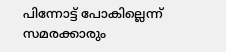പിന്നോട്ട് പോകില്ലെന്ന് സമരക്കാരും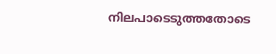നിലപാടെടുത്തതോടെ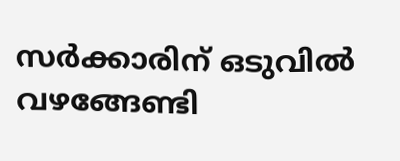സർക്കാരിന് ഒടുവിൽ വഴങ്ങേണ്ടി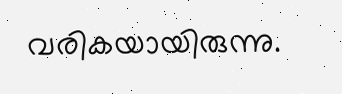വരികയായിരുന്നു.